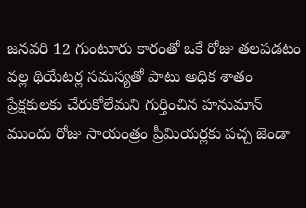జనవరి 12 గుంటూరు కారంతో ఒకే రోజు తలపడటం వల్ల థియేటర్ల సమస్యతో పాటు అధిక శాతం ప్రేక్షకులకు చేరుకోలేమని గుర్తించిన హనుమాన్ ముందు రోజు సాయంత్రం ప్రీమియర్లకు పచ్చ జెండా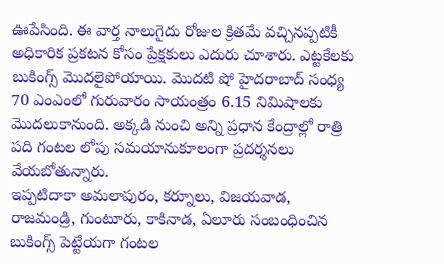ఊపేసింది. ఈ వార్త నాలుగైదు రోజుల క్రితమే వచ్చినప్పటికీ అధికారిక ప్రకటన కోసం ప్రేక్షకులు ఎదురు చూశారు. ఎట్టకేలకు బుకింగ్స్ మొదలైపోయాయి. మొదటి షో హైదరాబాద్ సంధ్య 70 ఎంఎంలో గురువారం సాయంత్రం 6.15 నిమిషాలకు మొదలుకానుంది. అక్కడి నుంచి అన్ని ప్రధాన కేంద్రాల్లో రాత్రి పది గంటల లోపు సమయానుకూలంగా ప్రదర్శనలు వేయబోతున్నారు.
ఇప్పటిదాకా అమలాపురం, కర్నూలు, విజయవాడ, రాజమండ్రి, గుంటూరు, కాకినాడ, ఏలూరు సంబంధించిన బుకింగ్స్ పెట్టేయగా గంటల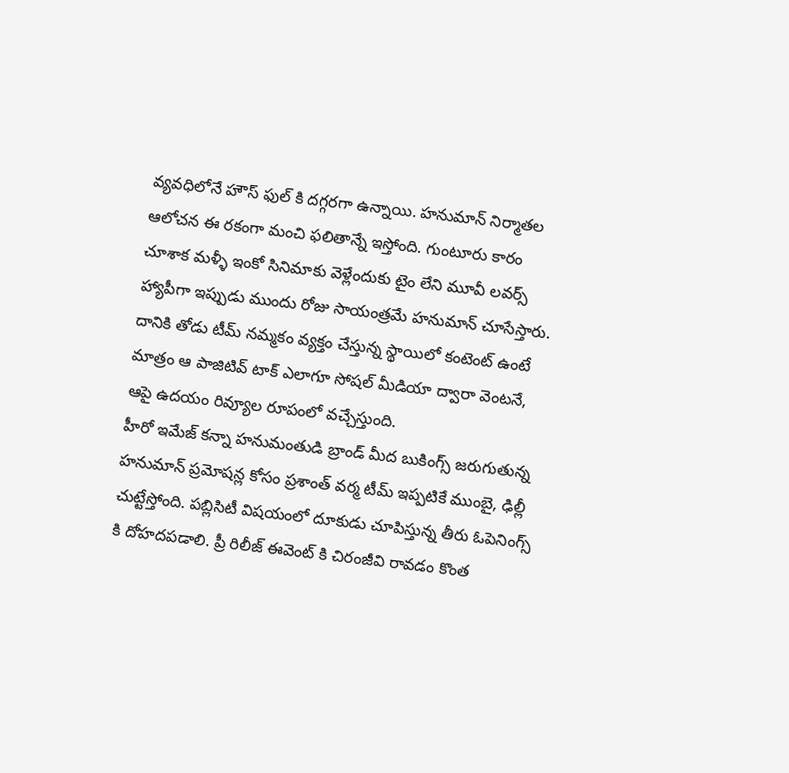వ్యవధిలోనే హౌస్ ఫుల్ కి దగ్గరగా ఉన్నాయి. హనుమాన్ నిర్మాతల ఆలోచన ఈ రకంగా మంచి ఫలితాన్నే ఇస్తోంది. గుంటూరు కారం చూశాక మళ్ళీ ఇంకో సినిమాకు వెళ్లేందుకు టైం లేని మూవీ లవర్స్ హ్యాపీగా ఇప్పుడు ముందు రోజు సాయంత్రమే హనుమాన్ చూసేస్తారు. దానికి తోడు టీమ్ నమ్మకం వ్యక్తం చేస్తున్న స్థాయిలో కంటెంట్ ఉంటే మాత్రం ఆ పాజిటివ్ టాక్ ఎలాగూ సోషల్ మీడియా ద్వారా వెంటనే, ఆపై ఉదయం రివ్యూల రూపంలో వచ్చేస్తుంది.
హీరో ఇమేజ్ కన్నా హనుమంతుడి బ్రాండ్ మీద బుకింగ్స్ జరుగుతున్న హనుమాన్ ప్రమోషన్ల కోసం ప్రశాంత్ వర్మ టీమ్ ఇప్పటికే ముంబై, ఢిల్లీ చుట్టేస్తోంది. పబ్లిసిటీ విషయంలో దూకుడు చూపిస్తున్న తీరు ఓపెనింగ్స్ కి దోహదపడాలి. ప్రీ రిలీజ్ ఈవెంట్ కి చిరంజీవి రావడం కొంత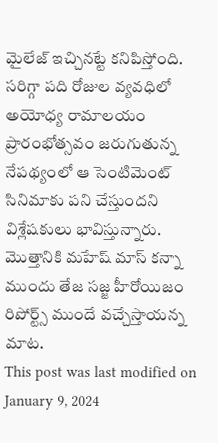మైలేజ్ ఇచ్చినట్టే కనిపిస్తోంది. సరిగ్గా పది రోజుల వ్యవధిలో అయోధ్య రామాలయం ప్రారంభోత్సవం జరుగుతున్న నేపథ్యంలో ఆ సెంటిమెంట్ సినిమాకు పని చేస్తుందని విశ్లేషకులు భావిస్తున్నారు. మొత్తానికి మహేష్ మాస్ కన్నా ముందు తేజ సజ్జ హీరోయిజం రిపోర్ట్స్ ముందే వచ్చేస్తాయన్న మాట.
This post was last modified on January 9, 2024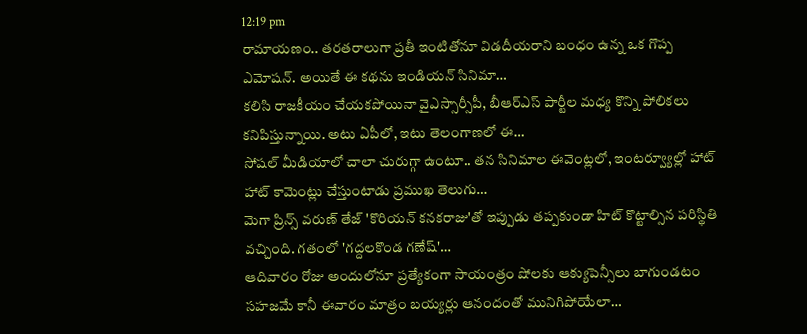12:19 pm
రామాయణం.. తరతరాలుగా ప్రతీ ఇంటితోనూ విడదీయరాని బంధం ఉన్న ఒక గొప్ప ఎమోషన్. అయితే ఈ కథను ఇండియన్ సినిమా…
కలిసి రాజకీయం చేయకపోయినా వైఎస్సార్సీపీ, బీఆర్ఎస్ పార్టీల మధ్య కొన్ని పోలికలు కనిపిస్తున్నాయి. అటు ఏపీలో, ఇటు తెలంగాణలో ఈ…
సోషల్ మీడియాలో చాలా చురుగ్గా ఉంటూ.. తన సినిమాల ఈవెంట్లలో, ఇంటర్వ్యూల్లో హాట్ హాట్ కామెంట్లు చేస్తుంటాడు ప్రముఖ తెలుగు…
మెగా ప్రిన్స్ వరుణ్ తేజ్ 'కొరియన్ కనకరాజు'తో ఇప్పుడు తప్పకుండా హిట్ కొట్టాల్సిన పరిస్థితి వచ్చింది. గతంలో 'గద్దలకొండ గణేష్'…
ఆదివారం రోజు అందులోనూ ప్రత్యేకంగా సాయంత్రం షోలకు ఆక్యుపెన్సీలు బాగుండటం సహజమే కానీ ఈవారం మాత్రం బయ్యర్లు ఆనందంతో మునిగిపోయేలా…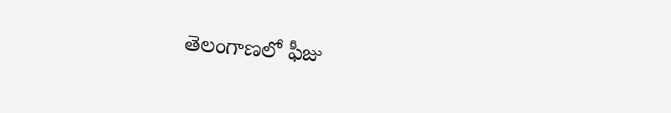తెలంగాణలో ఫీజు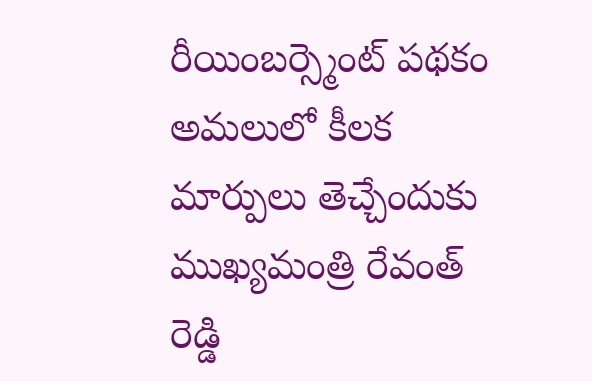రీయింబర్స్మెంట్ పథకం అమలులో కీలక మార్పులు తెచ్చేందుకు ముఖ్యమంత్రి రేవంత్ రెడ్డి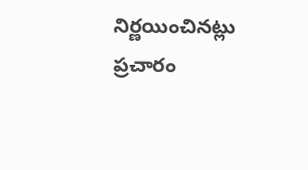నిర్ణయించినట్లు ప్రచారం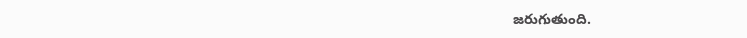జరుగుతుంది.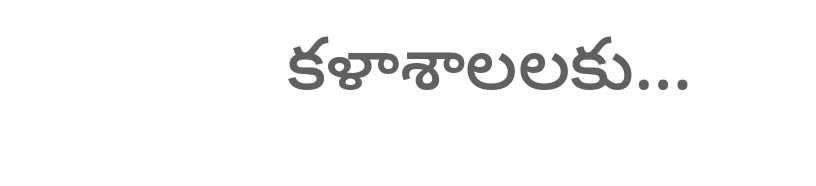కళాశాలలకు…